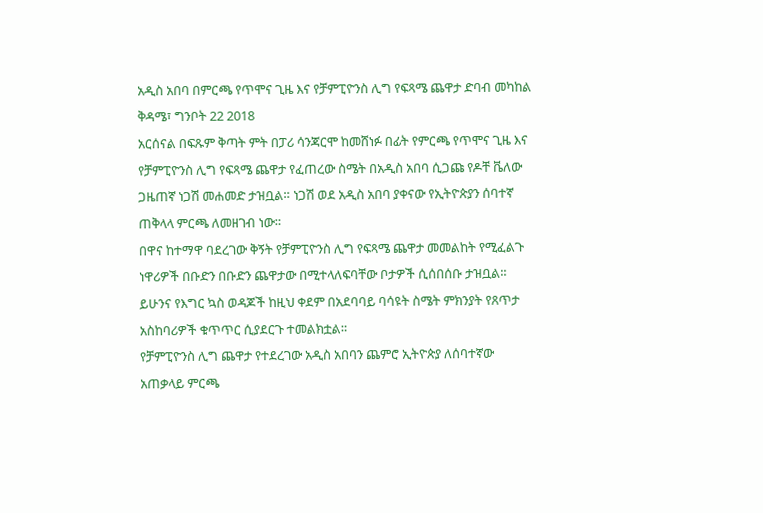አዲስ አበባ በምርጫ የጥሞና ጊዜ እና የቻምፒዮንስ ሊግ የፍጻሜ ጨዋታ ድባብ መካከል
ቅዳሜ፣ ግንቦት 22 2018
አርሰናል በፍጹም ቅጣት ምት በፓሪ ሳንጃርሞ ከመሸነፉ በፊት የምርጫ የጥሞና ጊዜ እና የቻምፒዮንስ ሊግ የፍጻሜ ጨዋታ የፈጠረው ስሜት በአዲስ አበባ ሲጋጩ የዶቸ ቬለው ጋዜጠኛ ነጋሽ መሐመድ ታዝቧል። ነጋሽ ወደ አዲስ አበባ ያቀናው የኢትዮጵያን ሰባተኛ ጠቅላላ ምርጫ ለመዘገብ ነው።
በዋና ከተማዋ ባደረገው ቅኝት የቻምፒዮንስ ሊግ የፍጻሜ ጨዋታ መመልከት የሚፈልጉ ነዋሪዎች በቡድን በቡድን ጨዋታው በሚተላለፍባቸው ቦታዎች ሲሰበሰቡ ታዝቧል። ይሁንና የእግር ኳስ ወዳጆች ከዚህ ቀደም በአደባባይ ባሳዩት ስሜት ምክንያት የጸጥታ አስከባሪዎች ቁጥጥር ሲያደርጉ ተመልክቷል።
የቻምፒዮንስ ሊግ ጨዋታ የተደረገው አዲስ አበባን ጨምሮ ኢትዮጵያ ለሰባተኛው አጠቃላይ ምርጫ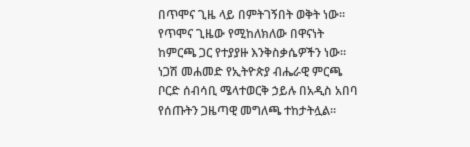በጥሞና ጊዜ ላይ በምትገኝበት ወቅት ነው። የጥሞና ጊዜው የሚከለክለው በዋናነት ከምርጫ ጋር የተያያዙ እንቅስቃሴዎችን ነው።
ነጋሽ መሐመድ የኢትዮጵያ ብሔራዊ ምርጫ ቦርድ ሰብሳቢ ሜላተወርቅ ኃይሉ በአዲስ አበባ የሰጡትን ጋዜጣዊ መግለጫ ተከታትሏል።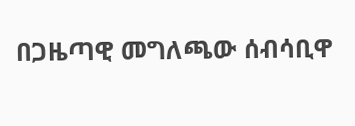በጋዜጣዊ መግለጫው ሰብሳቢዋ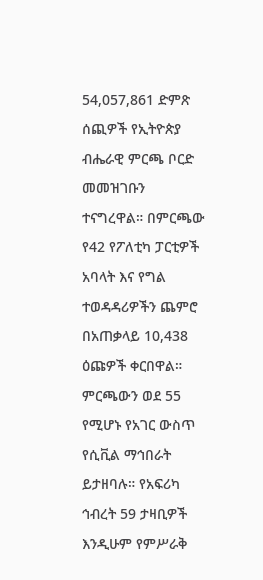54,057,861 ድምጽ ሰጪዎች የኢትዮጵያ ብሔራዊ ምርጫ ቦርድ መመዝገቡን ተናግረዋል። በምርጫው የ42 የፖለቲካ ፓርቲዎች አባላት እና የግል ተወዳዳሪዎችን ጨምሮ በአጠቃላይ 10,438 ዕጩዎች ቀርበዋል።
ምርጫውን ወደ 55 የሚሆኑ የአገር ውስጥ የሲቪል ማኅበራት ይታዘባሉ። የአፍሪካ ኅብረት 59 ታዛቢዎች እንዲሁም የምሥራቅ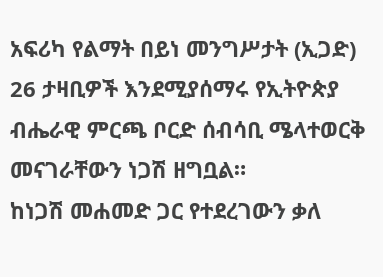አፍሪካ የልማት በይነ መንግሥታት (ኢጋድ) 26 ታዛቢዎች እንደሚያሰማሩ የኢትዮጵያ ብሔራዊ ምርጫ ቦርድ ሰብሳቢ ሜላተወርቅ መናገራቸውን ነጋሽ ዘግቧል።
ከነጋሽ መሐመድ ጋር የተደረገውን ቃለ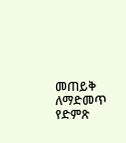መጠይቅ ለማድመጥ የድምጽ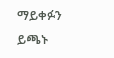ማይቀፉን ይጫኑ